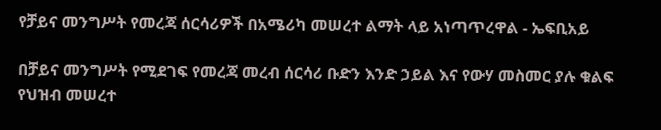የቻይና መንግሥት የመረጃ ሰርሳሪዎች በአሜሪካ መሠረተ ልማት ላይ አነጣጥረዋል - ኤፍቢአይ

በቻይና መንግሥት የሚደገፍ የመረጃ መረብ ሰርሳሪ ቡድን እንድ ኃይል እና የውሃ መስመር ያሉ ቁልፍ የህዝብ መሠረተ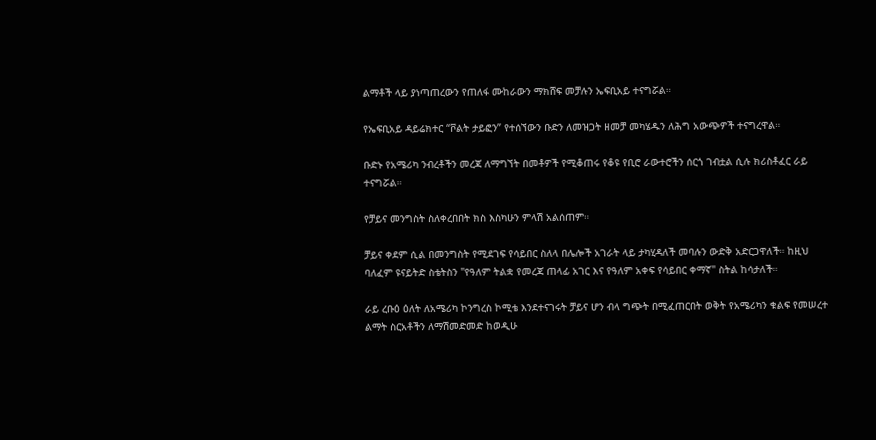ልማቶች ላይ ያነጣጠረውን የጠለፋ ሙከራውን ማክሸፍ መቻሉን ኤፍቢአይ ተናግሯል።

የኤፍቢአይ ዳይሬክተር “ቮልት ታይፎን” የተሰኘውን ቡድን ለመዝጋት ዘመቻ መካሄዱን ለሕግ አውጭዎች ተናግረዋል።

ቡድኑ የአሜሪካ ንብረቶችን መረጃ ለማግኘት በመቶዎች የሚቆጠሩ የቆዩ የቢሮ ራውተሮችን ሰርጎ ገብቷል ሲሉ ክሪስቶፈር ራይ ተናግሯል።

የቻይና መንግስት ስለቀረበበት ክስ እስካሁን ምላሽ አልሰጠም።

ቻይና ቀደም ሲል በመንግስት የሚደገፍ የሳይበር ስለላ በሌሎች አገራት ላይ ታካሂዳለች መባሉን ውድቅ አድርጋዋለች። ከዚህ ባለፈም ዩናይትድ ስቴትስን "የዓለም ትልቋ የመረጃ ጠላፊ አገር እና የዓለም አቀፍ የሳይበር ቀማኛ" ስትል ከሳታለች።

ራይ ረቡዕ ዕለት ለአሜሪካ ኮንግረስ ኮሚቴ እንደተናገሩት ቻይና ሆን ብላ ግጭት በሚፈጠርበት ወቅት የአሜሪካን ቁልፍ የመሠረተ ልማት ስርአቶችን ለማሽመድመድ ከወዲሁ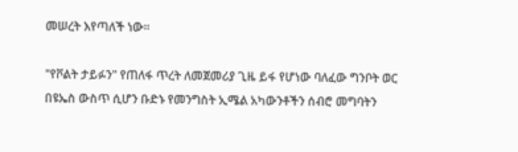መሠረት እየጣለች ነው።

"የቮልት ታይፉን" የጠለፋ ጥረት ለመጀመሪያ ጊዜ ይፋ የሆነው ባለፈው ግንቦት ወር በዩኤስ ውስጥ ሲሆን ቡድኑ የመንግስት ኢሜል አካውንቶችን ሰብሮ መግባትን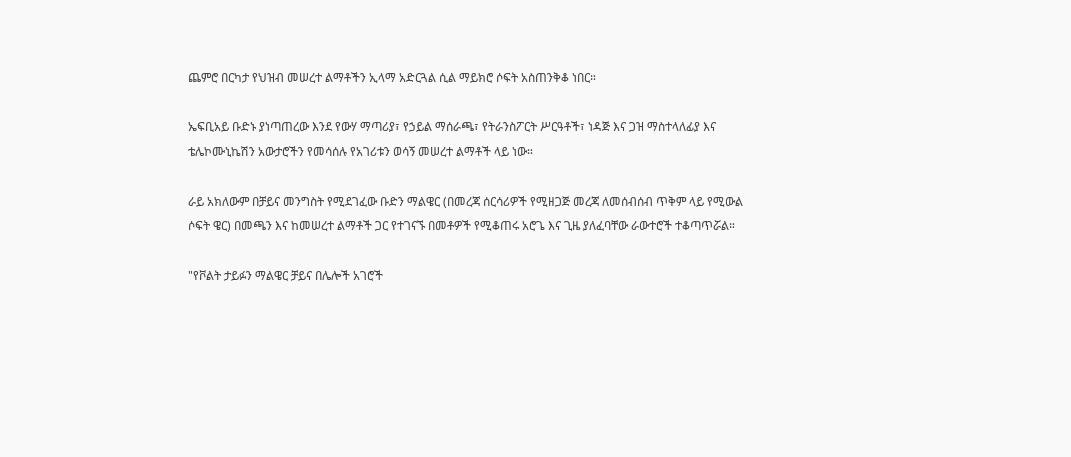ጨምሮ በርካታ የህዝብ መሠረተ ልማቶችን ኢላማ አድርጓል ሲል ማይክሮ ሶፍት አስጠንቅቆ ነበር።

ኤፍቢአይ ቡድኑ ያነጣጠረው እንደ የውሃ ማጣሪያ፣ የኃይል ማሰራጫ፣ የትራንስፖርት ሥርዓቶች፣ ነዳጅ እና ጋዝ ማስተላለፊያ እና ቴሌኮሙኒኬሽን አውታሮችን የመሳሰሉ የአገሪቱን ወሳኝ መሠረተ ልማቶች ላይ ነው።

ራይ አክለውም በቻይና መንግስት የሚደገፈው ቡድን ማልዌር (በመረጃ ሰርሳሪዎች የሚዘጋጅ መረጃ ለመሰብሰብ ጥቅም ላይ የሚውል ሶፍት ዌር) በመጫን እና ከመሠረተ ልማቶች ጋር የተገናኙ በመቶዎች የሚቆጠሩ አሮጌ እና ጊዜ ያለፈባቸው ራውተሮች ተቆጣጥሯል።

"የቮልት ታይፉን ማልዌር ቻይና በሌሎች አገሮች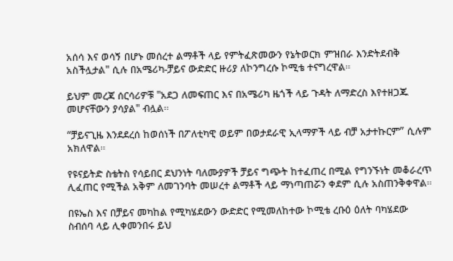አሰሳ እና ወሳኝ በሆኑ መሰረተ ልማቶች ላይ የምትፈጽመውን የኔትወርክ ምዝበራ እንድትደብቅ አስችሏታል" ሲሉ በአሜሪካ-ቻይና ውድድር ዙሪያ ለኮንግረሱ ኮሚቴ ተናግረዋል።

ይህም መረጃ ሰርሳሪዎቹ "አደጋ ለመፍጠር እና በአሜሪካ ዜጎች ላይ ጉዳት ለማድረስ እየተዘጋጁ መሆናቸውን ያሳያል" ብሏል።

“ቻይናጊዜ እንደደረሰ ከወሰነች በፖለቲካዊ ወይም በወታደራዊ ኢላማዎች ላይ ብቻ አታተኩርም” ሲሉም አክለዋል።

የዩናይትድ ስቴትስ የሳይበር ደህንነት ባለሙያዎች ቻይና ግጭት ከተፈጠረ በሚል የግንኙነት መቆራረጥ ሊፈጠር የሚችል አቅም ለመገንባት መሠረተ ልማቶች ላይ ማነጣጠሯን ቀደም ሲሉ አስጠንቅቀዋል።

በዩኤስ እና በቻይና መካከል የሚካሄደውን ውድድር የሚመለከተው ኮሚቴ ረቡዕ ዕለት ባካሄደው ስብሰባ ላይ ሊቀመንበሩ ይህ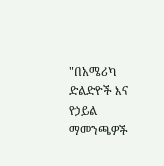"በአሜሪካ ድልድዮች እና የኃይል ማመንጫዎች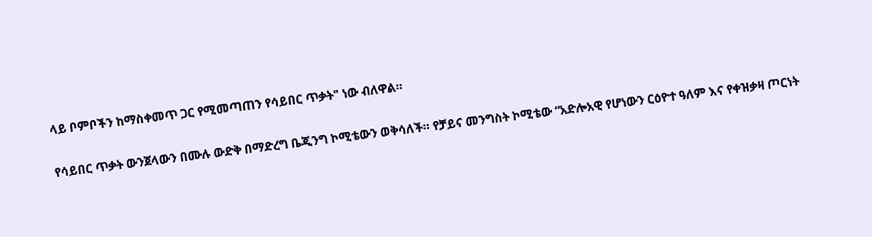ላይ ቦምቦችን ከማስቀመጥ ጋር የሚመጣጠን የሳይበር ጥቃት" ነው ብለዋል።

የሳይበር ጥቃት ውንጀላውን በሙሉ ውድቅ በማድረግ ቤጂንግ ኮሚቴውን ወቅሳለች። የቻይና መንግስት ኮሚቴው “አድሎአዊ የሆነውን ርዕዮተ ዓለም እና የቀዝቃዛ ጦርነት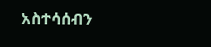አስተሳሰብን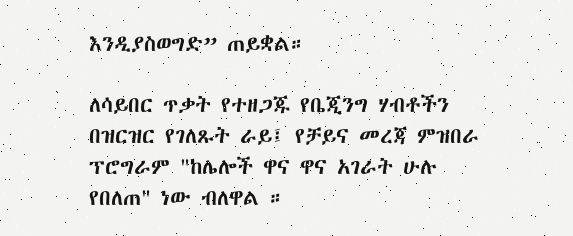እንዲያስወግድ” ጠይቋል።

ለሳይበር ጥቃት የተዘጋጁ የቤጂንግ ሃብቶችን በዝርዝር የገለጹት ራይ፤ የቻይና መረጃ ምዝበራ ፕሮግራም "ከሌሎች ዋና ዋና አገራት ሁሉ የበለጠ" ነው ብለዋል ።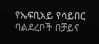የኤፍቢአይ የሳይበር ባልደረቦች በቻይና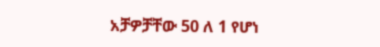አቻዎቻቸው 50 ለ 1 የሆነ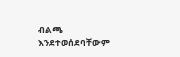ብልጫ እንደተወሰደባቸውም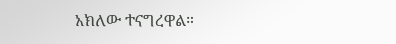አክለው ተናግረዋል።